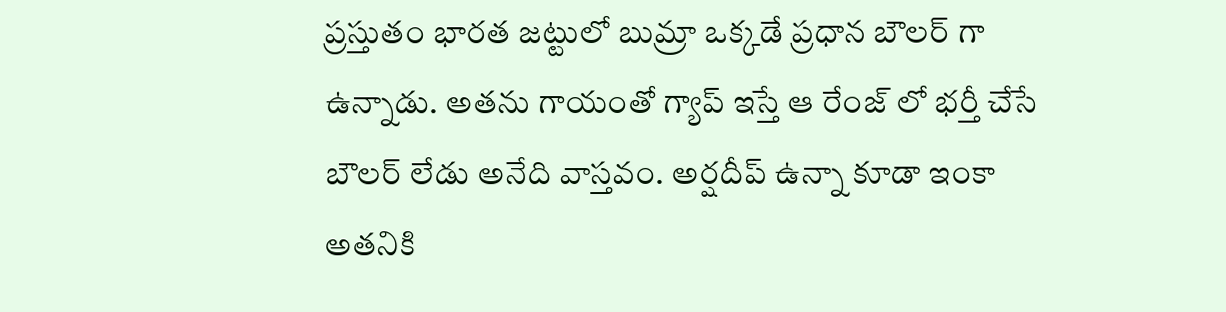ప్రస్తుతం భారత జట్టులో బుమ్రా ఒక్కడే ప్రధాన బౌలర్ గా ఉన్నాడు. అతను గాయంతో గ్యాప్ ఇస్తే ఆ రేంజ్ లో భర్తీ చేసే బౌలర్ లేడు అనేది వాస్తవం. అర్షదీప్ ఉన్నా కూడా ఇంకా అతనికి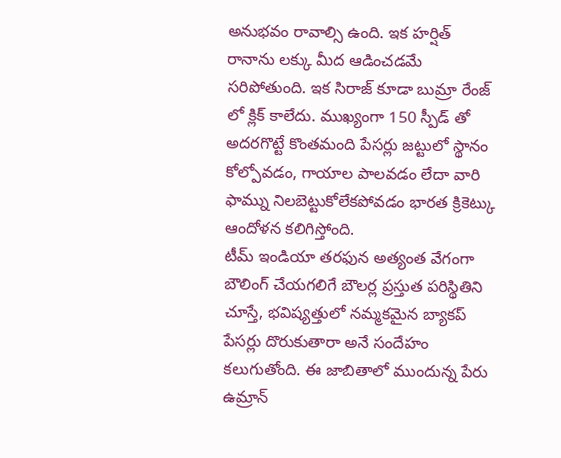అనుభవం రావాల్సి ఉంది. ఇక హర్షిత్ రానాను లక్కు మీద ఆడించడమే సరిపోతుంది. ఇక సిరాజ్ కూడా బుమ్రా రేంజ్ లో క్లిక్ కాలేదు. ముఖ్యంగా 150 స్పీడ్ తో అదరగొట్టే కొంతమంది పేసర్లు జట్టులో స్థానం కోల్పోవడం, గాయాల పాలవడం లేదా వారి ఫామ్ను నిలబెట్టుకోలేకపోవడం భారత క్రికెట్కు ఆందోళన కలిగిస్తోంది.
టీమ్ ఇండియా తరఫున అత్యంత వేగంగా బౌలింగ్ చేయగలిగే బౌలర్ల ప్రస్తుత పరిస్థితిని చూస్తే, భవిష్యత్తులో నమ్మకమైన బ్యాకప్ పేసర్లు దొరుకుతారా అనే సందేహం కలుగుతోంది. ఈ జాబితాలో ముందున్న పేరు ఉమ్రాన్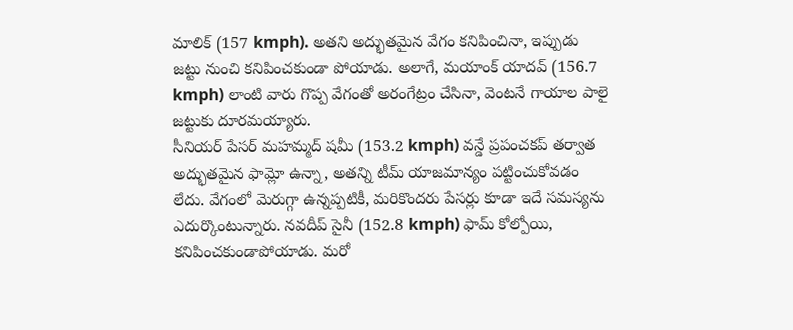మాలిక్ (157 kmph). అతని అద్భుతమైన వేగం కనిపించినా, ఇప్పుడు జట్టు నుంచి కనిపించకుండా పోయాడు. అలాగే, మయాంక్ యాదవ్ (156.7 kmph) లాంటి వారు గొప్ప వేగంతో అరంగేట్రం చేసినా, వెంటనే గాయాల పాలై జట్టుకు దూరమయ్యారు.
సీనియర్ పేసర్ మహమ్మద్ షమీ (153.2 kmph) వన్డే ప్రపంచకప్ తర్వాత అద్భుతమైన ఫామ్లో ఉన్నా, అతన్ని టీమ్ యాజమాన్యం పట్టించుకోవడం లేదు. వేగంలో మెరుగ్గా ఉన్నప్పటికీ, మరికొందరు పేసర్లు కూడా ఇదే సమస్యను ఎదుర్కొంటున్నారు. నవదీప్ సైనీ (152.8 kmph) ఫామ్ కోల్పోయి, కనిపించకుండాపోయాడు. మరో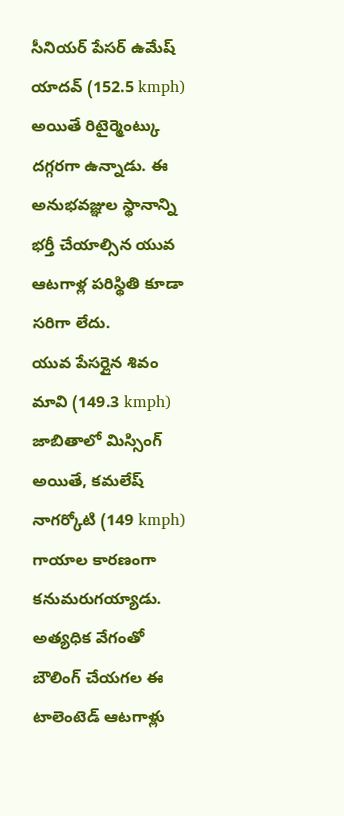సీనియర్ పేసర్ ఉమేష్ యాదవ్ (152.5 kmph) అయితే రిటైర్మెంట్కు దగ్గరగా ఉన్నాడు. ఈ అనుభవజ్ఞుల స్థానాన్ని భర్తీ చేయాల్సిన యువ ఆటగాళ్ల పరిస్థితి కూడా సరిగా లేదు.
యువ పేసర్లైన శివం మావి (149.3 kmph) జాబితాలో మిస్సింగ్ అయితే, కమలేష్ నాగర్కోటి (149 kmph) గాయాల కారణంగా కనుమరుగయ్యాడు. అత్యధిక వేగంతో బౌలింగ్ చేయగల ఈ టాలెంటెడ్ ఆటగాళ్లు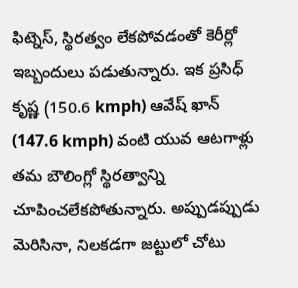ఫిట్నెస్, స్థిరత్వం లేకపోవడంతో కెరీర్లో ఇబ్బందులు పడుతున్నారు. ఇక ప్రసిధ్ కృష్ణ (150.6 kmph) ఆవేష్ ఖాన్ (147.6 kmph) వంటి యువ ఆటగాళ్లు తమ బౌలింగ్లో స్థిరత్వాన్ని చూపించలేకపోతున్నారు. అప్పుడప్పుడు మెరిసినా, నిలకడగా జట్టులో చోటు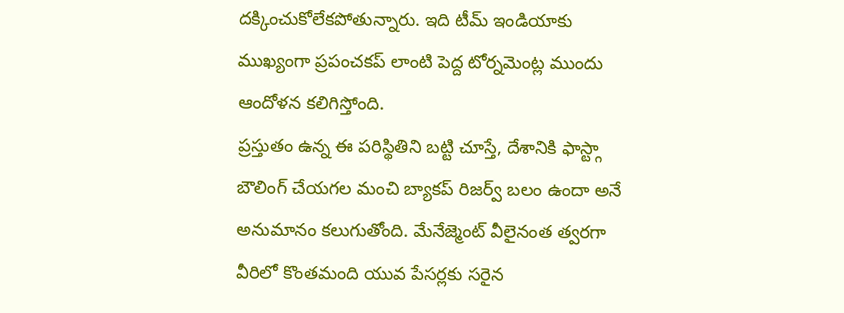దక్కించుకోలేకపోతున్నారు. ఇది టీమ్ ఇండియాకు ముఖ్యంగా ప్రపంచకప్ లాంటి పెద్ద టోర్నమెంట్ల ముందు ఆందోళన కలిగిస్తోంది.
ప్రస్తుతం ఉన్న ఈ పరిస్థితిని బట్టి చూస్తే, దేశానికి ఫాస్ట్గా బౌలింగ్ చేయగల మంచి బ్యాకప్ రిజర్వ్ బలం ఉందా అనే అనుమానం కలుగుతోంది. మేనేజ్మెంట్ వీలైనంత త్వరగా వీరిలో కొంతమంది యువ పేసర్లకు సరైన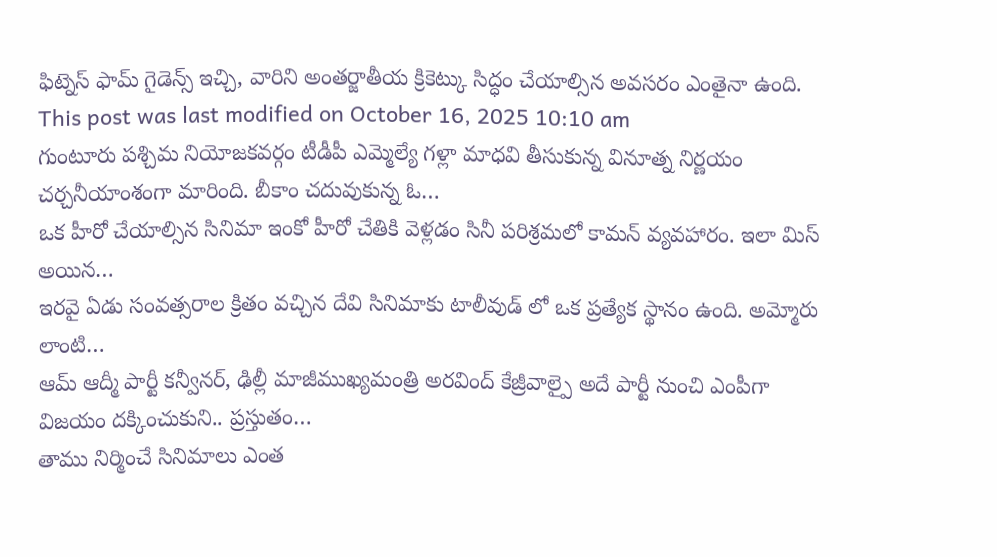ఫిట్నెస్ ఫామ్ గైడెన్స్ ఇచ్చి, వారిని అంతర్జాతీయ క్రికెట్కు సిద్ధం చేయాల్సిన అవసరం ఎంతైనా ఉంది.
This post was last modified on October 16, 2025 10:10 am
గుంటూరు పశ్చిమ నియోజకవర్గం టీడీపీ ఎమ్మెల్యే గళ్లా మాధవి తీసుకున్న వినూత్న నిర్ణయం చర్చనీయాంశంగా మారింది. బీకాం చదువుకున్న ఓ…
ఒక హీరో చేయాల్సిన సినిమా ఇంకో హీరో చేతికి వెళ్లడం సినీ పరిశ్రమలో కామన్ వ్యవహారం. ఇలా మిస్ అయిన…
ఇరవై ఏడు సంవత్సరాల క్రితం వచ్చిన దేవి సినిమాకు టాలీవుడ్ లో ఒక ప్రత్యేక స్థానం ఉంది. అమ్మోరు లాంటి…
ఆమ్ ఆద్మీ పార్టీ కన్వీనర్, ఢిల్లీ మాజీముఖ్యమంత్రి అరవింద్ కేజ్రీవాల్పై అదే పార్టీ నుంచి ఎంపీగా విజయం దక్కించుకుని.. ప్రస్తుతం…
తాము నిర్మించే సినిమాలు ఎంత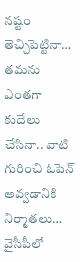నష్టం తెచ్చిపెట్టినా… తమను ఎంతగా కుదేలు చేసినా.. వాటి గురించి ఓపెన్ అవ్వడానికి నిర్మాతలు…
వైసీపీలో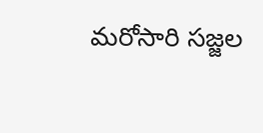మరోసారి సజ్జల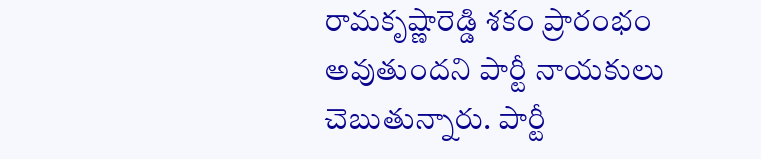రామకృష్ణారెడ్డి శకం ప్రారంభం అవుతుందని పార్టీ నాయకులు చెబుతున్నారు. పార్టీ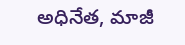అధినేత, మాజీ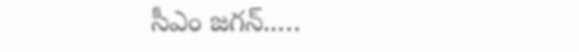సీఎం జగన్..…